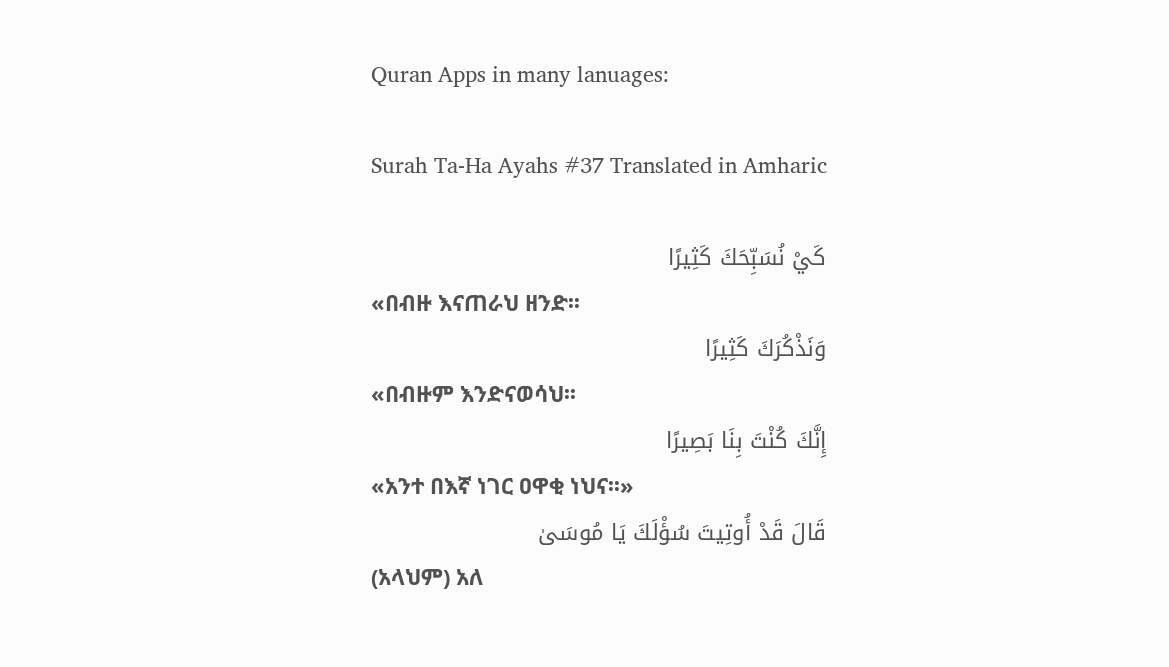Quran Apps in many lanuages:

Surah Ta-Ha Ayahs #37 Translated in Amharic

كَيْ نُسَبِّحَكَ كَثِيرًا
«በብዙ እናጠራህ ዘንድ፡፡
وَنَذْكُرَكَ كَثِيرًا
«በብዙም እንድናወሳህ፡፡
إِنَّكَ كُنْتَ بِنَا بَصِيرًا
«አንተ በእኛ ነገር ዐዋቂ ነህና፡፡»
قَالَ قَدْ أُوتِيتَ سُؤْلَكَ يَا مُوسَىٰ
(አላህም) አለ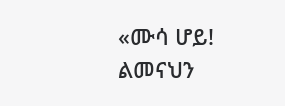«ሙሳ ሆይ! ልመናህን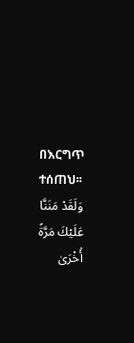በእርግጥ ተሰጠህ፡፡
وَلَقَدْ مَنَنَّا عَلَيْكَ مَرَّةً أُخْرَىٰ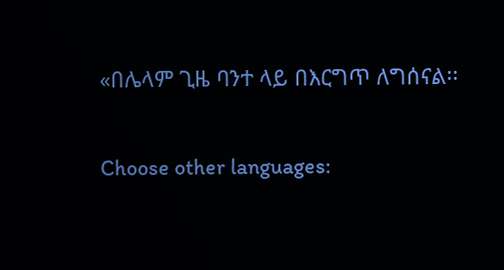«በሌላም ጊዜ ባንተ ላይ በእርግጥ ለግሰናል፡፡

Choose other languages: